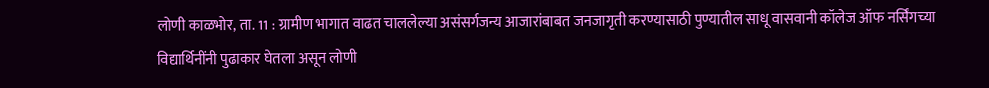लोणी काळभोर, ता. 11 : ग्रामीण भागात वाढत चाललेल्या असंसर्गजन्य आजारांबाबत जनजागृती करण्यासाठी पुण्यातील साधू वासवानी कॉलेज ऑफ नर्सिंगच्या विद्यार्थिनींनी पुढाकार घेतला असून लोणी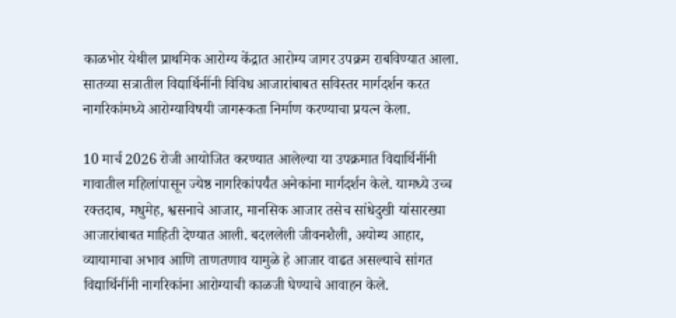काळभोर येथील प्राथमिक आरोग्य केंद्रात आरोग्य जागर उपक्रम राबविण्यात आला. सातव्या सत्रातील विद्यार्थिनींनी विविध आजारांबाबत सविस्तर मार्गदर्शन करत नागरिकांमध्ये आरोग्याविषयी जागरूकता निर्माण करण्याचा प्रयत्न केला.

10 मार्च 2026 रोजी आयोजित करण्यात आलेल्या या उपक्रमात विद्यार्थिनींनी गावातील महिलांपासून ज्येष्ठ नागरिकांपर्यंत अनेकांना मार्गदर्शन केले. यामध्ये उच्च रक्तदाब, मधुमेह, श्वसनाचे आजार, मानसिक आजार तसेच सांधेदुखी यांसारख्या आजारांबाबत माहिती देण्यात आली. बदललेली जीवनशैली, अयोग्य आहार, व्यायामाचा अभाव आणि ताणतणाव यामुळे हे आजार वाढत असल्याचे सांगत विद्यार्थिनींनी नागरिकांना आरोग्याची काळजी घेण्याचे आवाहन केले.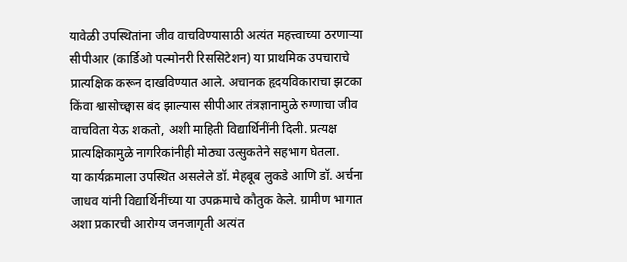यावेळी उपस्थितांना जीव वाचविण्यासाठी अत्यंत महत्त्वाच्या ठरणाऱ्या सीपीआर (कार्डिओ पल्मोनरी रिससिटेशन) या प्राथमिक उपचाराचे प्रात्यक्षिक करून दाखविण्यात आले. अचानक हृदयविकाराचा झटका किंवा श्वासोच्छ्वास बंद झाल्यास सीपीआर तंत्रज्ञानामुळे रुग्णाचा जीव वाचविता येऊ शकतो, अशी माहिती विद्यार्थिनींनी दिली. प्रत्यक्ष प्रात्यक्षिकामुळे नागरिकांनीही मोठ्या उत्सुकतेने सहभाग घेतला.
या कार्यक्रमाला उपस्थित असलेले डॉ. मेहबूब लुकडे आणि डॉ. अर्चना जाधव यांनी विद्यार्थिनींच्या या उपक्रमाचे कौतुक केले. ग्रामीण भागात अशा प्रकारची आरोग्य जनजागृती अत्यंत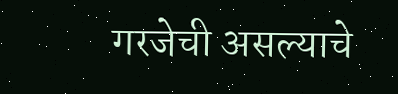गरजेची असल्याचे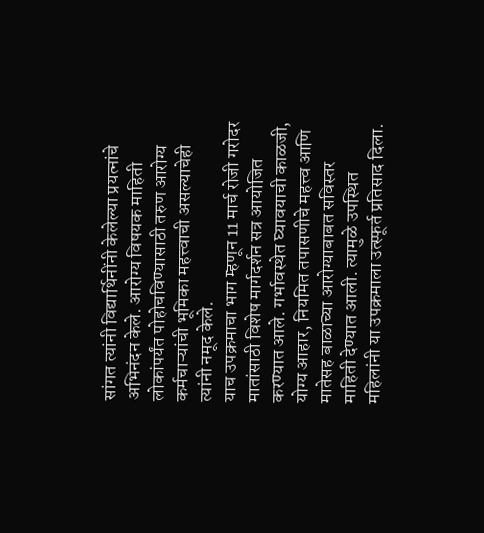सांगत त्यांनी विद्यार्थिनींनी केलेल्या प्रयत्नांचे अभिनंदन केले. आरोग्य विषयक माहिती लोकांपर्यंत पोहोचविण्यासाठी तरुण आरोग्य कर्मचाऱ्यांची भूमिका महत्त्वाची असल्याचेही त्यांनी नमूद केले.
याच उपक्रमाचा भाग म्हणून 11 मार्च रोजी गरोदर मातांसाठी विशेष मार्गदर्शन सत्र आयोजित करण्यात आले. गर्भावस्थेत घ्यावयाची काळजी, योग्य आहार, नियमित तपासणीचे महत्त्व आणि मातेसह बाळाच्या आरोग्याबाबत सविस्तर माहिती देण्यात आली. त्यामुळे उपस्थित महिलांनी या उपक्रमाला उत्स्फूर्त प्रतिसाद दिला.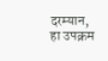दरम्यान, हा उपक्रम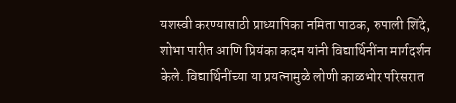यशस्वी करण्यासाठी प्राध्यापिका नमिता पाठक, रुपाली शिंदे, शोभा पारीत आणि प्रियंका कदम यांनी विद्यार्थिनींना मार्गदर्शन केले. विद्यार्थिनींच्या या प्रयत्नामुळे लोणी काळभोर परिसरात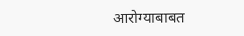आरोग्याबाबत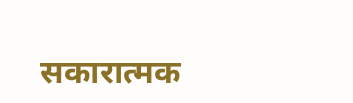सकारात्मक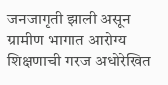जनजागृती झाली असून ग्रामीण भागात आरोग्य शिक्षणाची गरज अधोरेखित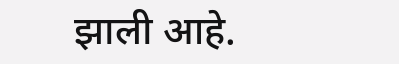झाली आहे.